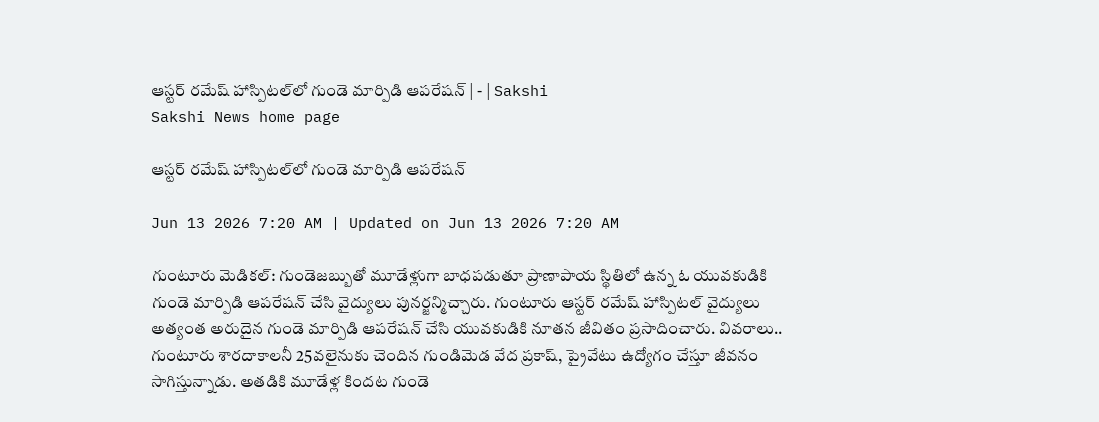ఆస్టర్‌ రమేష్‌ హాస్పిటల్‌లో గుండె మార్పిడి ఆపరేషన్‌ | - | Sakshi
Sakshi News home page

ఆస్టర్‌ రమేష్‌ హాస్పిటల్‌లో గుండె మార్పిడి ఆపరేషన్‌

Jun 13 2026 7:20 AM | Updated on Jun 13 2026 7:20 AM

గుంటూరు మెడికల్‌: గుండెజబ్బుతో మూడేళ్లుగా బాధపడుతూ ప్రాణాపాయ స్థితిలో ఉన్న ఓ యువకుడికి గుండె మార్పిడి ఆపరేషన్‌ చేసి వైద్యులు పునర్జన్మిచ్చారు. గుంటూరు ఆస్టర్‌ రమేష్‌ హాస్పిటల్‌ వైద్యులు అత్యంత అరుదైన గుండె మార్పిడి ఆపరేషన్‌ చేసి యువకుడికి నూతన జీవితం ప్రసాదించారు. వివరాలు.. గుంటూరు శారదాకాలనీ 25వలైనుకు చెందిన గుండిమెడ వేద ప్రకాష్‌, ప్రైవేటు ఉద్యోగం చేస్తూ జీవనం సాగిస్తున్నాడు. అతడికి మూడేళ్ల కిందట గుండె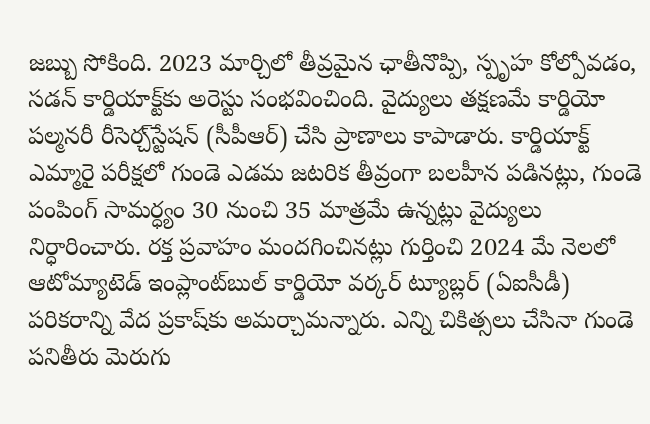జబ్బు సోకింది. 2023 మార్చిలో తీవ్రమైన ఛాతీనొప్పి, స్పృహ కోల్పోవడం, సడన్‌ కార్డియాక్ట్‌కు అరెస్టు సంభవించింది. వైద్యులు తక్షణమే కార్డియో పల్మనరీ రీసెర్చ్‌స్టేషన్‌ (సీపీఆర్‌) చేసి ప్రాణాలు కాపాడారు. కార్డియాక్ట్‌ ఎమ్మారై పరీక్షలో గుండె ఎడమ జటరిక తీవ్రంగా బలహీన పడినట్లు, గుండె పంపింగ్‌ సామర్ధ్యం 30 నుంచి 35 మాత్రమే ఉన్నట్లు వైద్యులు నిర్ధారించారు. రక్త ప్రవాహం మందగించినట్లు గుర్తించి 2024 మే నెలలో ఆటోమ్యాటెడ్‌ ఇంప్లాంట్‌బుల్‌ కార్డియో వర్కర్‌ ట్యూబ్లర్‌ (ఏఐసీడీ) పరికరాన్ని వేద ప్రకాష్‌కు అమర్చామన్నారు. ఎన్ని చికిత్సలు చేసినా గుండె పనితీరు మెరుగు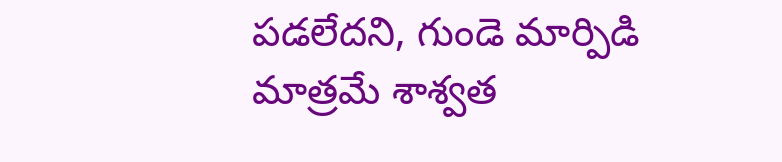పడలేదని, గుండె మార్పిడి మాత్రమే శాశ్వత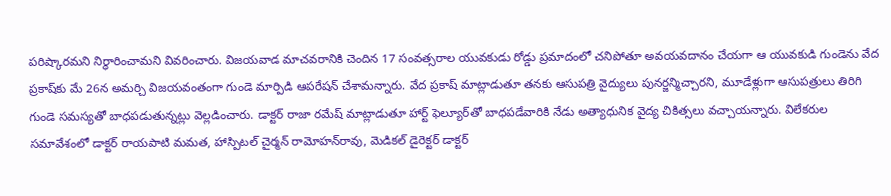పరిష్కారమని నిర్ధారించామని వివరించారు. విజయవాడ మాచవరానికి చెందిన 17 సంవత్సరాల యువకుడు రోడ్డు ప్రమాదంలో చనిపోతూ అవయవదానం చేయగా ఆ యువకుడి గుండెను వేద ప్రకాష్‌కు మే 26న అమర్చి విజయవంతంగా గుండె మార్పిడి ఆపరేషన్‌ చేశామన్నారు. వేద ప్రకాష్‌ మాట్లాడుతూ తనకు ఆసుపత్రి వైద్యులు పునర్జన్మిచ్చారని, మూడేళ్లుగా ఆసుపత్రులు తిరిగి గుండె సమస్యతో బాధపడుతున్నట్లు వెల్లడించారు. డాక్టర్‌ రాజా రమేష్‌ మాట్లాడుతూ హార్ట్‌ ఫెల్యూర్‌తో బాధపడేవారికి నేడు అత్యాధునిక వైద్య చికిత్సలు వచ్చాయన్నారు. విలేకరుల సమావేశంలో డాక్టర్‌ రాయపాటి మమత, హాస్పిటల్‌ చైర్మన్‌ రామోహన్‌రావు, మెడికల్‌ డైరెక్టర్‌ డాక్టర్‌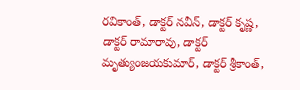రవికాంత్‌, డాక్టర్‌ నవీన్‌, డాక్టర్‌ కృష్ణ, డాక్టర్‌ రామారావు, డాక్టర్‌ మృత్యుంజయకుమార్‌, డాక్టర్‌ శ్రీకాంత్‌,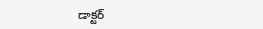డాక్టర్‌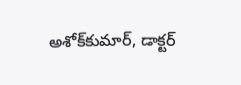అశోక్‌కుమార్‌, డాక్టర్‌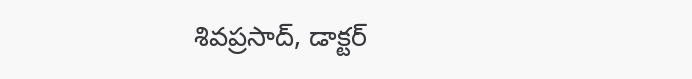శివప్రసాద్‌, డాక్టర్‌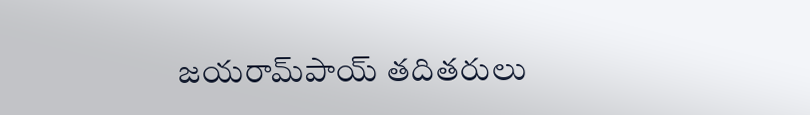జయరామ్‌పాయ్‌ తదితరులు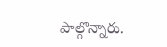పాల్గొన్నారు.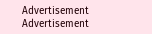Advertisement
Advertisement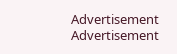Advertisement
Advertisement